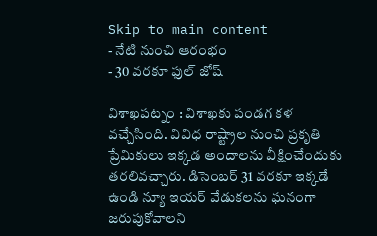Skip to main content
- నేటి నుంచి ఆరంభం
- 30 వరకూ ఫుల్ జోష్

విశాఖపట్నం : విశాఖకు పండగ కళ వచ్చేసింది. వివిధ రాష్ట్రాల నుంచి ప్రకృతి ప్రేమికులు ఇక్కడ అందాలను వీక్షించేందుకు తరలివచ్చారు. డిసెంబర్ 31 వరకూ ఇక్కడే ఉండి న్యూ ఇయర్ వేడుకలను ఘనంగా జరుపుకోవాలని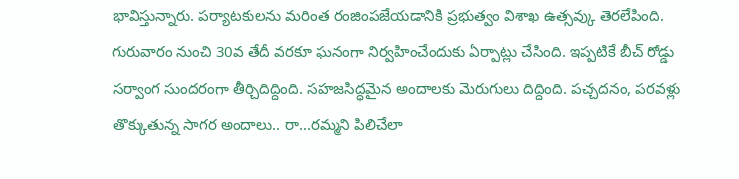భావిస్తున్నారు. పర్యాటకులను మరింత రంజింపజేయడానికి ప్రభుత్వం విశాఖ ఉత్సవ్కు తెరలేపింది. గురువారం నుంచి 30వ తేదీ వరకూ ఘనంగా నిర్వహించేందుకు ఏర్పాట్లు చేసింది. ఇప్పటికే బీచ్ రోడ్డు సర్వాంగ సుందరంగా తీర్చిదిద్దింది. సహజసిద్ధమైన అందాలకు మెరుగులు దిద్దింది. పచ్చదనం, పరవళ్లు తొక్కుతున్న సాగర అందాలు.. రా...రమ్మని పిలిచేలా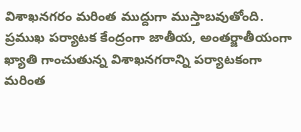విశాఖనగరం మరింత ముద్దుగా ముస్తాబవుతోంది. ప్రముఖ పర్యాటక కేంద్రంగా జాతీయ, అంతర్జాతీయంగా ఖ్యాతి గాంచుతున్న విశాఖనగరాన్ని పర్యాటకంగా మరింత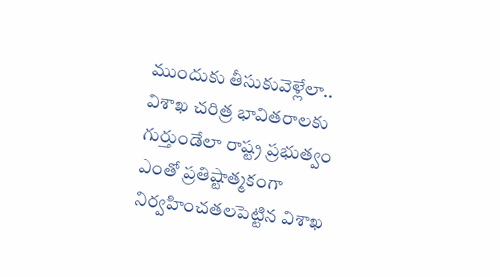ముందుకు తీసుకువెళ్లేలా.. విశాఖ చరిత్ర భావితరాలకు గుర్తుండేలా రాష్ట్ర ప్రభుత్వం ఎంతో ప్రతిష్టాత్మకంగా నిర్వహించతలపెట్టిన విశాఖ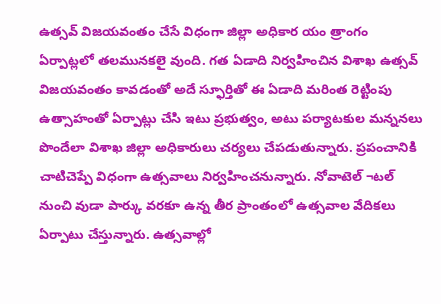ఉత్సవ్ విజయవంతం చేసే విధంగా జిల్లా అధికార యం త్రాంగం ఏర్పాట్లలో తలమునకలై వుంది. గత ఏడాది నిర్వహించిన విశాఖ ఉత్సవ్ విజయవంతం కావడంతో అదే స్ఫూర్తితో ఈ ఏడాది మరింత రెట్టింపు ఉత్సాహంతో ఏర్పాట్లు చేసి ఇటు ప్రభుత్వం, అటు పర్యాటకుల మన్ననలు పొందేలా విశాఖ జిల్లా అధికారులు చర్యలు చేపడుతున్నారు. ప్రపంచానికి చాటిచెప్పే విధంగా ఉత్సవాలు నిర్వహించనున్నారు. నోవాటెల్ ¬టల్ నుంచి వుడా పార్కు వరకూ ఉన్న తీర ప్రాంతంలో ఉత్సవాల వేదికలు ఏర్పాటు చేస్తున్నారు. ఉత్సవాల్లో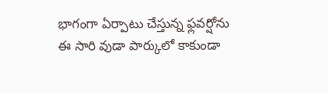భాగంగా ఏర్పాటు చేస్తున్న ఫ్లవర్షోను ఈ సారి వుడా పార్కులో కాకుండా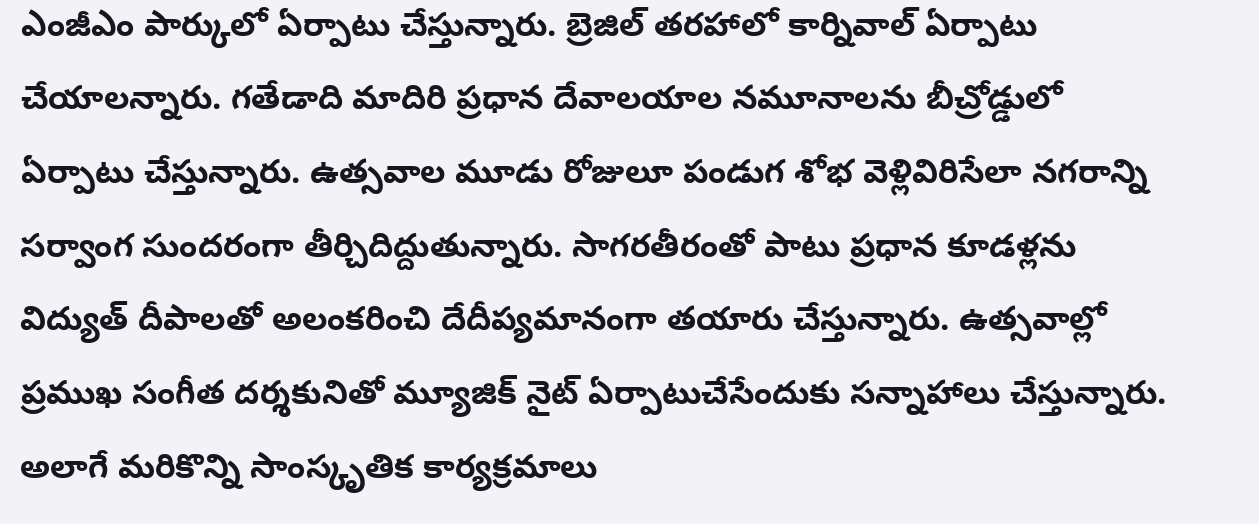ఎంజీఎం పార్కులో ఏర్పాటు చేస్తున్నారు. బ్రెజిల్ తరహాలో కార్నివాల్ ఏర్పాటు చేయాలన్నారు. గతేడాది మాదిరి ప్రధాన దేవాలయాల నమూనాలను బీచ్రోడ్డులో ఏర్పాటు చేస్తున్నారు. ఉత్సవాల మూడు రోజులూ పండుగ శోభ వెళ్లివిరిసేలా నగరాన్ని సర్వాంగ సుందరంగా తీర్చిదిద్దుతున్నారు. సాగరతీరంతో పాటు ప్రధాన కూడళ్లను విద్యుత్ దీపాలతో అలంకరించి దేదీప్యమానంగా తయారు చేస్తున్నారు. ఉత్సవాల్లో ప్రముఖ సంగీత దర్శకునితో మ్యూజిక్ నైట్ ఏర్పాటుచేసేందుకు సన్నాహాలు చేస్తున్నారు. అలాగే మరికొన్ని సాంస్కృతిక కార్యక్రమాలు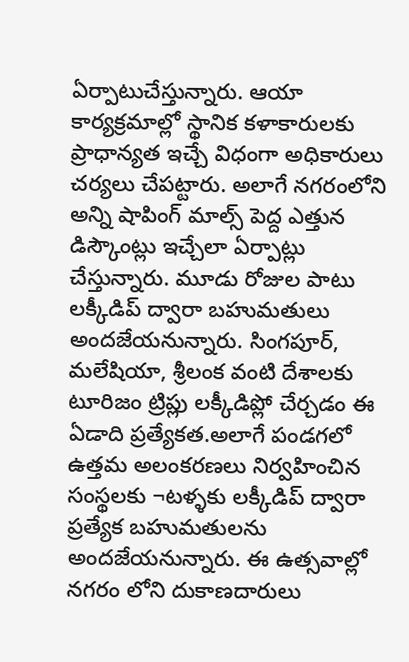ఏర్పాటుచేస్తున్నారు. ఆయా కార్యక్రమాల్లో స్థానిక కళాకారులకు ప్రాధాన్యత ఇచ్చే విధంగా అధికారులు చర్యలు చేపట్టారు. అలాగే నగరంలోని అన్ని షాపింగ్ మాల్స్ పెద్ద ఎత్తున డిస్కౌంట్లు ఇచ్చేలా ఏర్పాట్లు చేస్తున్నారు. మూడు రోజుల పాటు లక్కీడిప్ ద్వారా బహుమతులు అందజేయనున్నారు. సింగపూర్, మలేషియా, శ్రీలంక వంటి దేశాలకు టూరిజం ట్రిప్లు లక్కీడిప్లో చేర్చడం ఈ ఏడాది ప్రత్యేకత.అలాగే పండగలో ఉత్తమ అలంకరణలు నిర్వహించిన సంస్థలకు ¬టళ్ళకు లక్కీడిప్ ద్వారా ప్రత్యేక బహుమతులను అందజేయనున్నారు. ఈ ఉత్సవాల్లో నగరం లోని దుకాణదారులు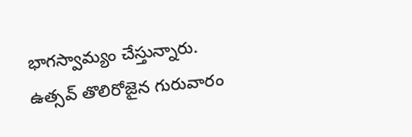భాగస్వామ్యం చేస్తున్నారు. ఉత్సవ్ తొలిరోజైన గురువారం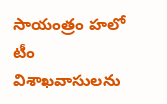సాయంత్రం హలో టీం విశాఖవాసులను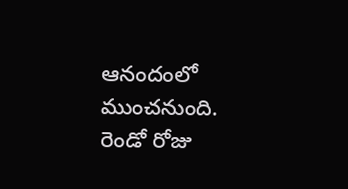ఆనందంలో ముంచనుంది. రెండో రోజు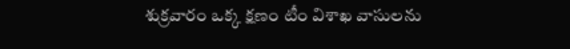శుక్రవారం ఒక్క క్షణం టీం విశాఖ వాసులను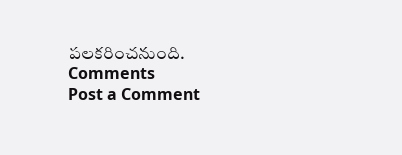పలకరించనుంది.
Comments
Post a Comment